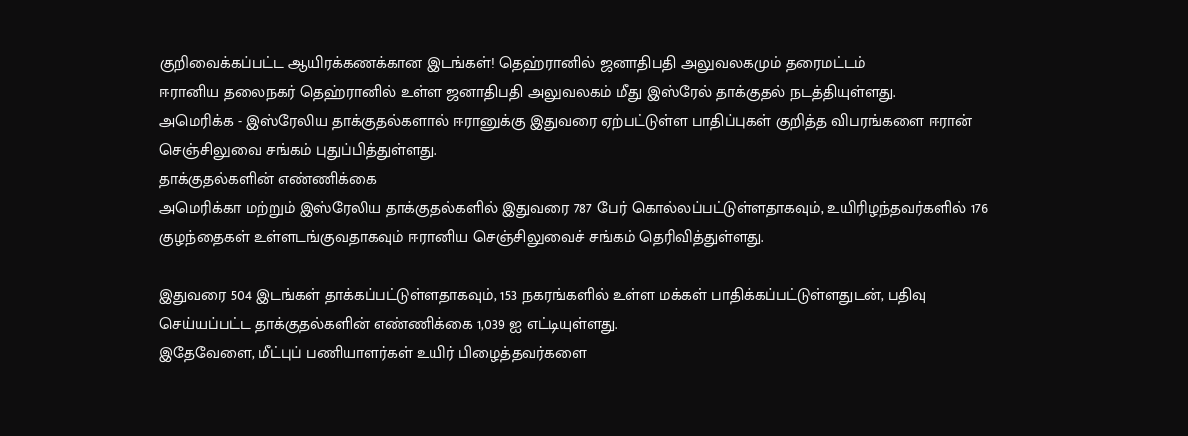குறிவைக்கப்பட்ட ஆயிரக்கணக்கான இடங்கள்! தெஹ்ரானில் ஜனாதிபதி அலுவலகமும் தரைமட்டம்
ஈரானிய தலைநகர் தெஹ்ரானில் உள்ள ஜனாதிபதி அலுவலகம் மீது இஸ்ரேல் தாக்குதல் நடத்தியுள்ளது.
அமெரிக்க - இஸ்ரேலிய தாக்குதல்களால் ஈரானுக்கு இதுவரை ஏற்பட்டுள்ள பாதிப்புகள் குறித்த விபரங்களை ஈரான் செஞ்சிலுவை சங்கம் புதுப்பித்துள்ளது.
தாக்குதல்களின் எண்ணிக்கை
அமெரிக்கா மற்றும் இஸ்ரேலிய தாக்குதல்களில் இதுவரை 787 பேர் கொல்லப்பட்டுள்ளதாகவும், உயிரிழந்தவர்களில் 176 குழந்தைகள் உள்ளடங்குவதாகவும் ஈரானிய செஞ்சிலுவைச் சங்கம் தெரிவித்துள்ளது.

இதுவரை 504 இடங்கள் தாக்கப்பட்டுள்ளதாகவும், 153 நகரங்களில் உள்ள மக்கள் பாதிக்கப்பட்டுள்ளதுடன், பதிவு செய்யப்பட்ட தாக்குதல்களின் எண்ணிக்கை 1,039 ஐ எட்டியுள்ளது.
இதேவேளை, மீட்புப் பணியாளர்கள் உயிர் பிழைத்தவர்களை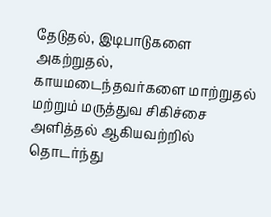தேடுதல், இடிபாடுகளை அகற்றுதல், காயமடைந்தவர்களை மாற்றுதல் மற்றும் மருத்துவ சிகிச்சை அளித்தல் ஆகியவற்றில் தொடர்ந்து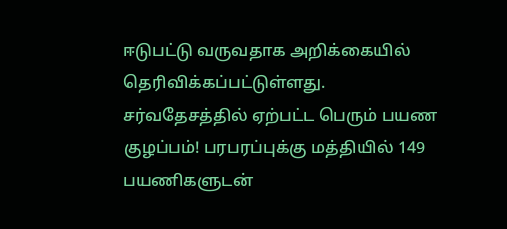ஈடுபட்டு வருவதாக அறிக்கையில் தெரிவிக்கப்பட்டுள்ளது.
சர்வதேசத்தில் ஏற்பட்ட பெரும் பயண குழப்பம்! பரபரப்புக்கு மத்தியில் 149 பயணிகளுடன்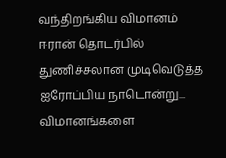வந்திறங்கிய விமானம்
ஈரான் தொடர்பில் துணிச்சலான முடிவெடுத்த ஐரோப்பிய நாடொன்று... விமானங்களை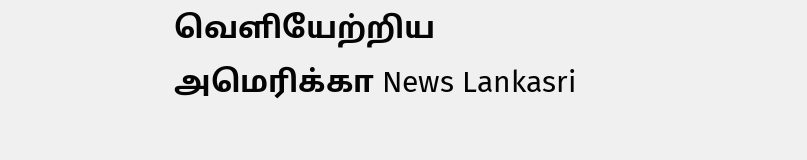வெளியேற்றிய அமெரிக்கா News Lankasri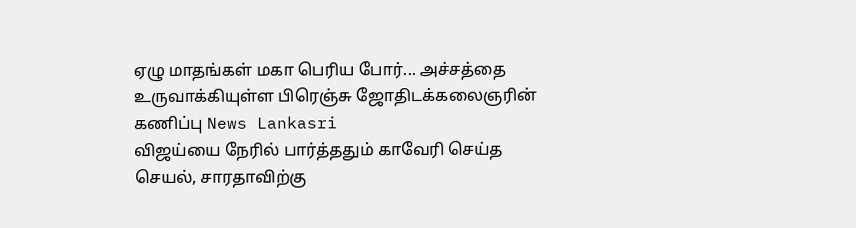ஏழு மாதங்கள் மகா பெரிய போர்... அச்சத்தை உருவாக்கியுள்ள பிரெஞ்சு ஜோதிடக்கலைஞரின் கணிப்பு News Lankasri
விஜய்யை நேரில் பார்த்ததும் காவேரி செய்த செயல், சாரதாவிற்கு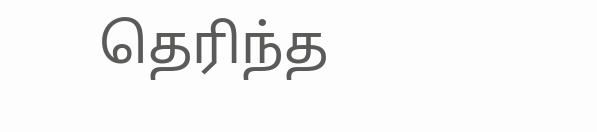தெரிந்த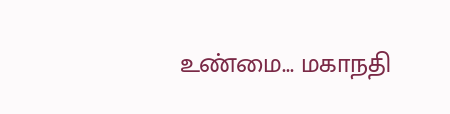உண்மை... மகாநதி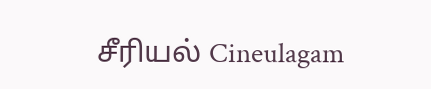சீரியல் Cineulagam